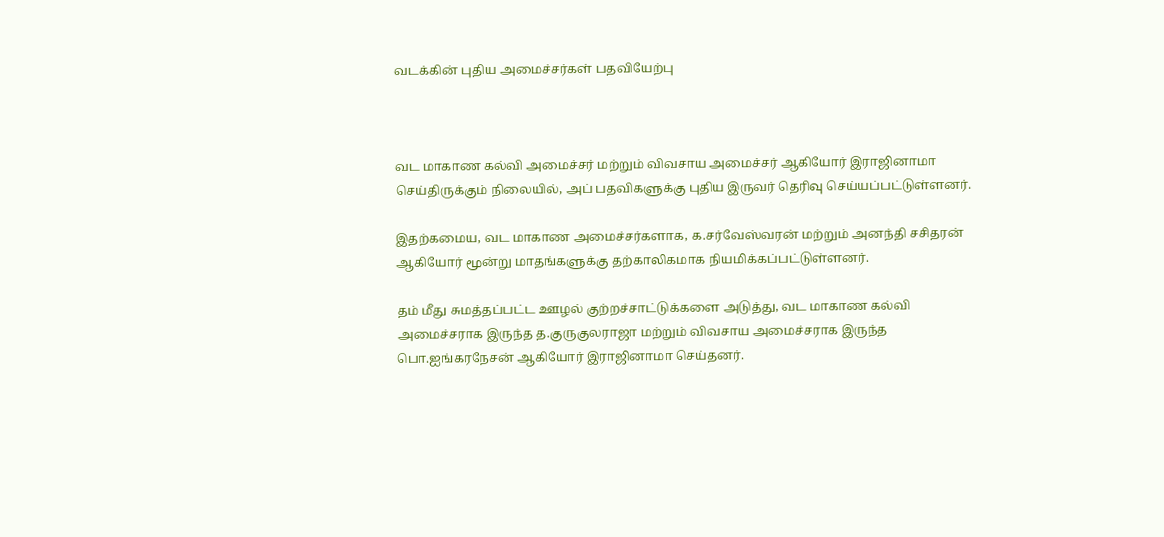வடக்கின் புதிய அமைச்சர்கள் பதவியேற்பு



வட மாகாண கல்வி அமைச்சர் மற்றும் விவசாய அமைச்சர் ஆகியோர் இராஜினாமா செய்திருக்கும் நிலையில், அப் பதவிகளுக்கு புதிய இருவர் தெரிவு செய்யப்பட்டுள்ளனர்.

இதற்கமைய, வட மாகாண அமைச்சர்களாக, க.சர்வேஸ்வரன் மற்றும் அனந்தி சசிதரன் ஆகியோர் மூன்று மாதங்களுக்கு தற்காலிகமாக நியமிக்கப்பட்டுள்ளனர்.

தம் மீது சுமத்தப்பட்ட ஊழல் குற்றச்சாட்டுக்களை அடுத்து, வட மாகாண கல்வி அமைச்சராக இருந்த த.குருகுலராஜா மற்றும் விவசாய அமைச்சராக இருந்த பொ.ஐங்கரநேசன் ஆகியோர் இராஜினாமா செய்தனர்.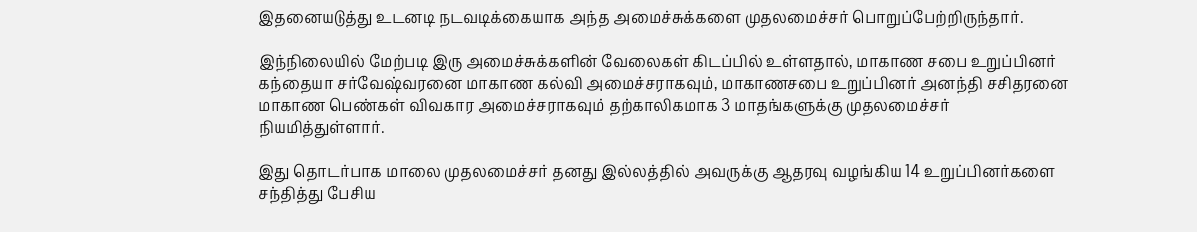இதனையடுத்து உடனடி நடவடிக்கையாக அந்த அமைச்சுக்களை முதலமைச்சர் பொறுப்பேற்றிருந்தார்.

இந்நிலையில் மேற்படி இரு அமைச்சுக்களின் வேலைகள் கிடப்பில் உள்ளதால், மாகாண சபை உறுப்பினர் கந்தையா சர்வேஷ்வரனை மாகாண கல்வி அமைச்சராகவும், மாகாணசபை உறுப்பினர் அனந்தி சசிதரனை மாகாண பெண்கள் விவகார அமைச்சராகவும் தற்காலிகமாக 3 மாதங்களுக்கு முதலமைச்சர் நியமித்துள்ளார்.

இது தொடர்பாக மாலை முதலமைச்சர் தனது இல்லத்தில் அவருக்கு ஆதரவு வழங்கிய 14 உறுப்பினர்களை சந்தித்து பேசிய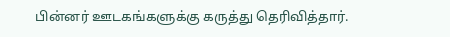பின்னர் ஊடகங்களுக்கு கருத்து தெரிவித்தார்.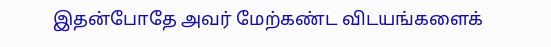இதன்போதே அவர் மேற்கண்ட விடயங்களைக்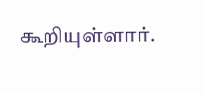கூறியுள்ளார்.